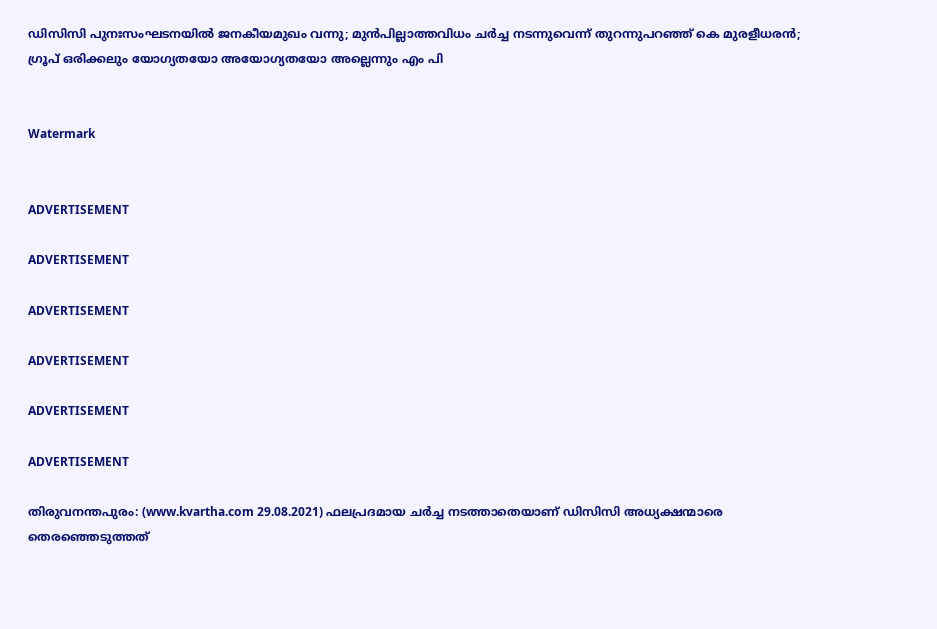ഡിസിസി പുനഃസംഘടനയില്‍ ജനകീയമുഖം വന്നു; മുന്‍പില്ലാത്തവിധം ചര്‍ച്ച നടന്നുവെന്ന് തുറന്നുപറഞ്ഞ് കെ മുരളീധരന്‍; ഗ്രൂപ് ഒരിക്കലും യോഗ്യതയോ അയോഗ്യതയോ അല്ലെന്നും എം പി


Watermark


ADVERTISEMENT

ADVERTISEMENT

ADVERTISEMENT

ADVERTISEMENT

ADVERTISEMENT

ADVERTISEMENT

തിരുവനന്തപുരം: (www.kvartha.com 29.08.2021) ഫലപ്രദമായ ചര്‍ച്ച നടത്താതെയാണ് ഡിസിസി അധ്യക്ഷന്മാരെ തെരഞ്ഞെടുത്തത്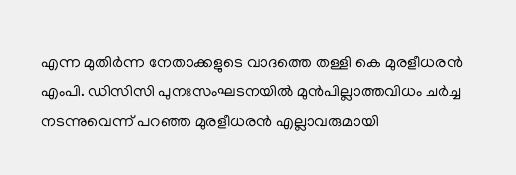എന്ന മുതിര്‍ന്ന നേതാക്കളുടെ വാദത്തെ തള്ളി കെ മുരളീധരന്‍ എംപി. ഡിസിസി പുനഃസംഘടനയില്‍ മുന്‍പില്ലാത്തവിധം ചര്‍ച്ച നടന്നുവെന്ന് പറഞ്ഞ മുരളീധരന്‍ എല്ലാവരുമായി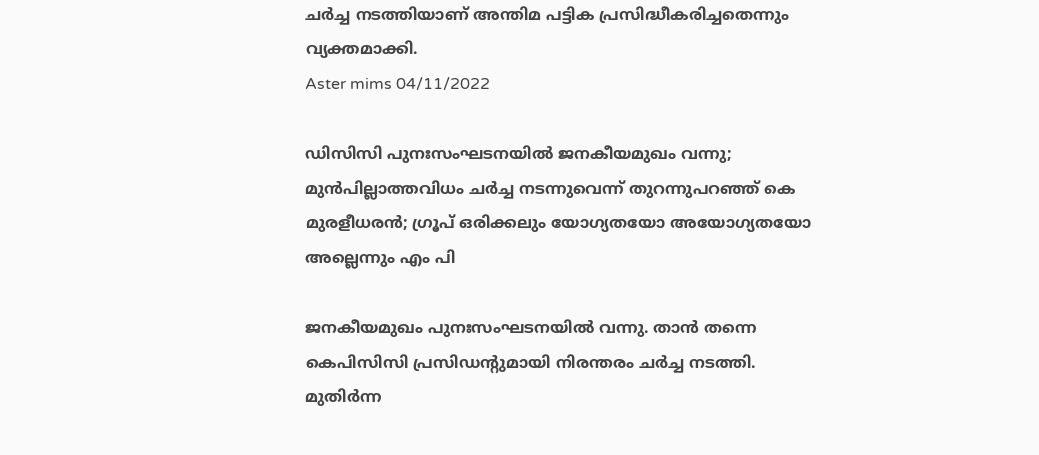ചര്‍ച്ച നടത്തിയാണ് അന്തിമ പട്ടിക പ്രസിദ്ധീകരിച്ചതെന്നും വ്യക്തമാക്കി.
Aster mims 04/11/2022

ഡിസിസി പുനഃസംഘടനയില്‍ ജനകീയമുഖം വന്നു; മുന്‍പില്ലാത്തവിധം ചര്‍ച്ച നടന്നുവെന്ന് തുറന്നുപറഞ്ഞ് കെ മുരളീധരന്‍; ഗ്രൂപ് ഒരിക്കലും യോഗ്യതയോ അയോഗ്യതയോ അല്ലെന്നും എം പി

ജനകീയമുഖം പുനഃസംഘടനയില്‍ വന്നു. താന്‍ തന്നെ കെപിസിസി പ്രസിഡന്റുമായി നിരന്തരം ചര്‍ച്ച നടത്തി. മുതിര്‍ന്ന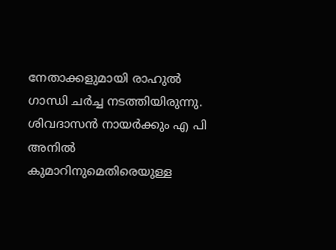നേതാക്കളുമായി രാഹുല്‍ ഗാന്ധി ചര്‍ച്ച നടത്തിയിരുന്നു. ശിവദാസന്‍ നായര്‍ക്കും എ പി അനില്‍ കുമാറിനുമെതിരെയുള്ള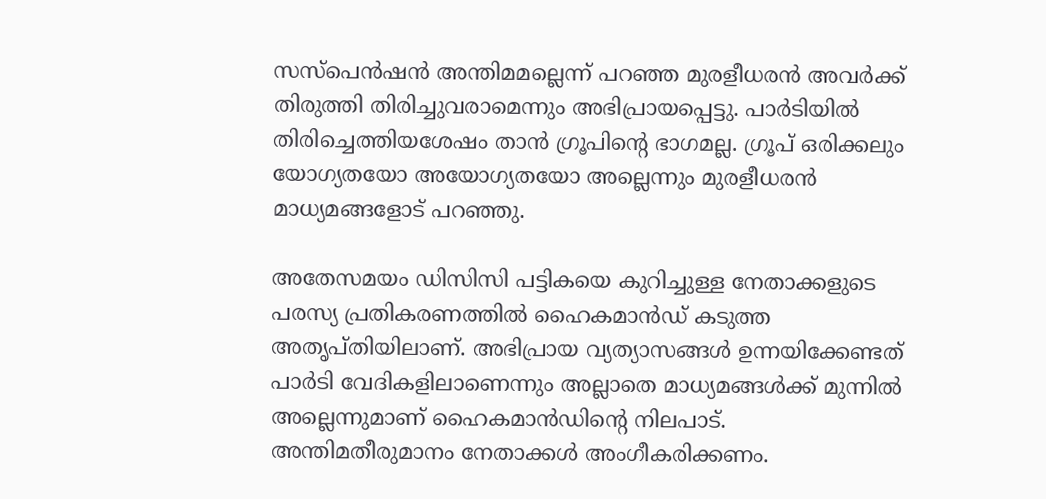സസ്‌പെന്‍ഷന്‍ അന്തിമമല്ലെന്ന് പറഞ്ഞ മുരളീധരന്‍ അവര്‍ക്ക് തിരുത്തി തിരിച്ചുവരാമെന്നും അഭിപ്രായപ്പെട്ടു. പാര്‍ടിയില്‍ തിരിച്ചെത്തിയശേഷം താന്‍ ഗ്രൂപിന്റെ ഭാഗമല്ല. ഗ്രൂപ് ഒരിക്കലും യോഗ്യതയോ അയോഗ്യതയോ അല്ലെന്നും മുരളീധരന്‍ മാധ്യമങ്ങളോട് പറഞ്ഞു.

അതേസമയം ഡിസിസി പട്ടികയെ കുറിച്ചുള്ള നേതാക്കളുടെ പരസ്യ പ്രതികരണത്തില്‍ ഹൈകമാന്‍ഡ് കടുത്ത അതൃപ്തിയിലാണ്. അഭിപ്രായ വ്യത്യാസങ്ങള്‍ ഉന്നയിക്കേണ്ടത് പാര്‍ടി വേദികളിലാണെന്നും അല്ലാതെ മാധ്യമങ്ങള്‍ക്ക് മുന്നില്‍ അല്ലെന്നുമാണ് ഹൈകമാന്‍ഡിന്റെ നിലപാട്. അന്തിമതീരുമാനം നേതാക്കള്‍ അംഗീകരിക്കണം.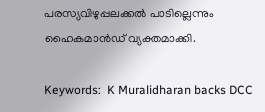പരസ്യവിഴുപ്പലക്കല്‍ പാടില്ലെന്നും ഹൈകമാന്‍ഡ് വ്യക്തമാക്കി.

Keywords:  K Muralidharan backs DCC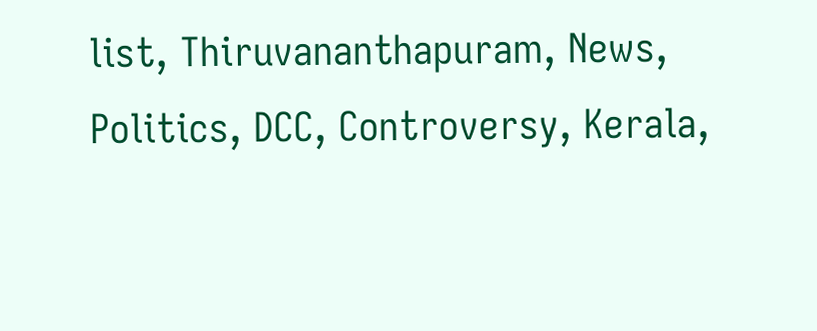list, Thiruvananthapuram, News, Politics, DCC, Controversy, Kerala,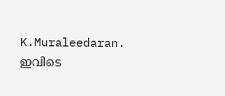K.Muraleedaran.
ഇവിടെ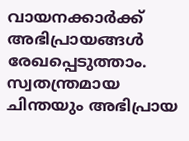വായനക്കാർക്ക് അഭിപ്രായങ്ങൾ രേഖപ്പെടുത്താം. സ്വതന്ത്രമായ ചിന്തയും അഭിപ്രായ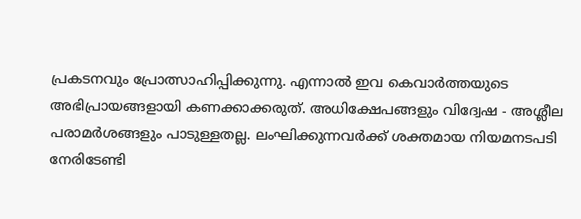പ്രകടനവും പ്രോത്സാഹിപ്പിക്കുന്നു. എന്നാൽ ഇവ കെവാർത്തയുടെ അഭിപ്രായങ്ങളായി കണക്കാക്കരുത്. അധിക്ഷേപങ്ങളും വിദ്വേഷ - അശ്ലീല പരാമർശങ്ങളും പാടുള്ളതല്ല. ലംഘിക്കുന്നവർക്ക് ശക്തമായ നിയമനടപടി നേരിടേണ്ടി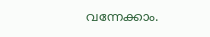വന്നേക്കാം.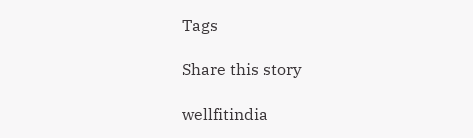Tags

Share this story

wellfitindia